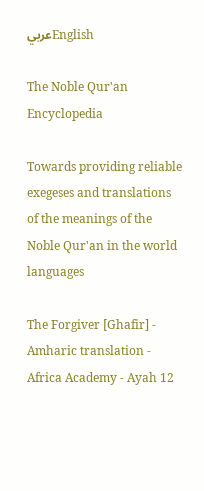عربيEnglish

The Noble Qur'an Encyclopedia

Towards providing reliable exegeses and translations of the meanings of the Noble Qur'an in the world languages

The Forgiver [Ghafir] - Amharic translation - Africa Academy - Ayah 12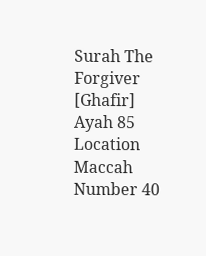Surah The Forgiver [Ghafir] Ayah 85 Location Maccah Number 40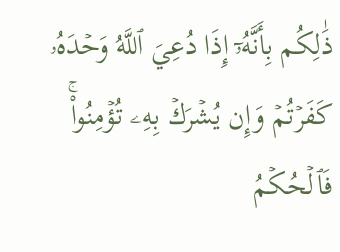ذَٰلِكُم بِأَنَّهُۥٓ إِذَا دُعِيَ ٱللَّهُ وَحۡدَهُۥ كَفَرۡتُمۡ وَإِن يُشۡرَكۡ بِهِۦ تُؤۡمِنُواْۚ فَٱلۡحُكۡمُ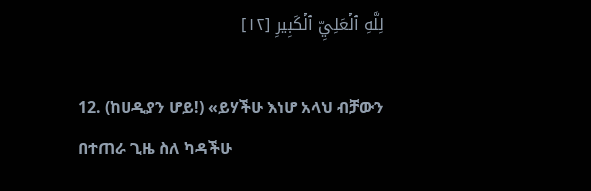لِلَّهِ ٱلۡعَلِيِّ ٱلۡكَبِيرِ [١٢]

12. (ከሀዲያን ሆይ!) «ይሃችሁ እነሆ አላህ ብቻውን በተጠራ ጊዜ ስለ ካዳችሁ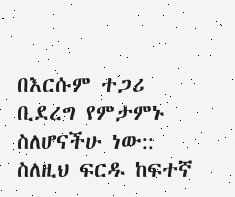በእርሱም ተጋሪ ቢደረግ የምታምኑ ስለሆናችሁ ነው:: ስለዚህ ፍርዱ ከፍተኛ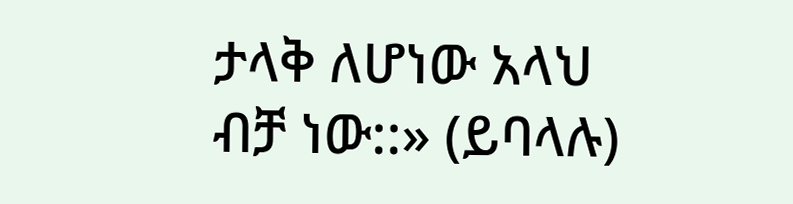ታላቅ ለሆነው አላህ ብቻ ነው::» (ይባላሉ)